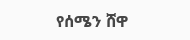የሰሜን ሸዋ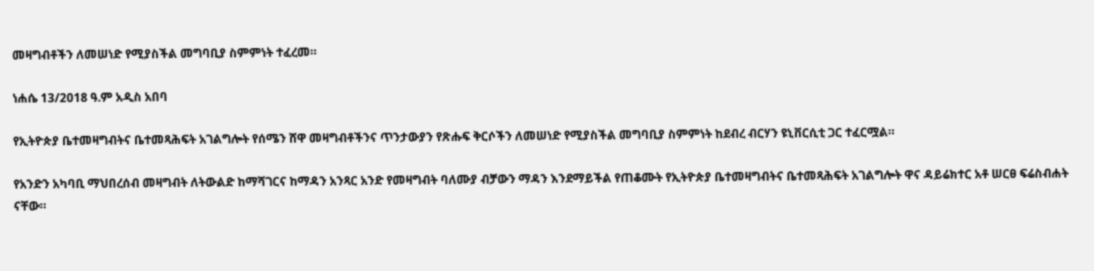መዛግብቶችን ለመሠነድ የሚያስችል መግባቢያ ስምምነት ተፈረመ።

ነሐሴ 13/2018 ዓ.ም አዲስ አበባ

የኢትዮጵያ ቤተመዛግብትና ቤተመጻሕፍት አገልግሎት የሰሜን ሸዋ መዛግብቶችንና ጥንታውያን የጽሑፍ ቅርሶችን ለመሠነድ የሚያስችል መግባቢያ ስምምነት ከደብረ ብርሃን ዩኒቨርሲቲ ጋር ተፈርሟል።

የአንድን አካባቢ ማህበረሰብ መዛግብት ለትውልድ ከማሻገርና ከማዳን አንጻር አንድ የመዛግብት ባለሙያ ብቻውን ማዳን እንደማይችል የጠቆሙት የኢትዮጵያ ቤተመዛግብትና ቤተመጻሕፍት አገልግሎት ዋና ዳይሬክተር አቶ ሠርፀ ፍሬስብሐት ናቸው።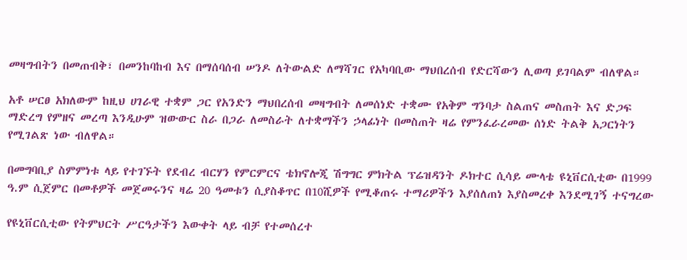መዛግብትን በመጠብቅ፣ በመንከባከብ እና በማሰባሰብ ሠንዶ ለትውልድ ለማሻገር የአካባቢው ማህበረሰብ የድርሻውን ሊወጣ ይገባልም ብለዋል።

አቶ ሠርፀ አክለውም ከዚህ ሀገራዊ ተቋም ጋር የአንድን ማህበረሰብ መዛግብት ለመሰነድ ተቋሙ የአቅም ግንባታ ስልጠና መስጠት እና ድጋፍ ማድረግ የምዘና መረጣ እንዲሁም ዝውውር ስራ በጋራ ለመስራት ለተቋማችን ኃላፊነት በመስጠት ዛሬ የምንፈራረመው ሰነድ ትልቅ አጋርነትን የሚገልጽ ነው ብለዋል።

በመግባቢያ ስምምነቱ ላይ የተገኙት የደብረ ብርሃን የምርምርና ቴክኖሎጂ ሽግግር ምክትል ፕሬዝዳንት ዶክተር ሲሳይ ሙላቴ ዩኒቨርሲቲው በ1999 ዓ.ም ሲጀምር በመቶዎች መጀመሩንና ዛሬ 20 ዓመቱን ሲያስቆጥር በ10ሺዎች የሚቆጠሩ ተማሪዎችን እያሰለጠነ እያስመረቀ እንደሚገኝ ተናግረው

የዩኒቨርሲቲው የትምህርት ሥርዓታችን እውቀት ላይ ብቻ የተመሰረተ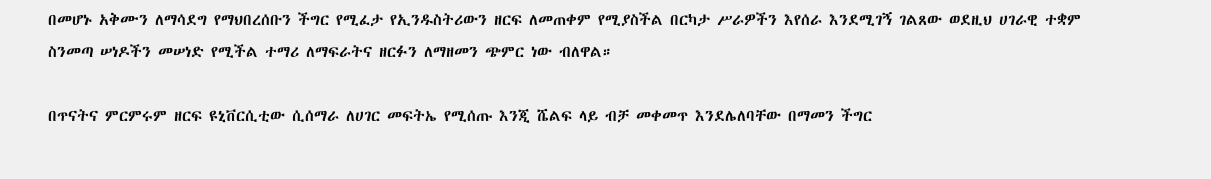በመሆኑ አቅሙን ለማሳደግ የማህበረሰቡን ችግር የሚፈታ የኢንዱስትሪውን ዘርፍ ለመጠቀም የሚያስችል በርካታ ሥራዎችን እየሰራ እንደሚገኝ ገልጸው ወደዚህ ሀገራዊ ተቋም ስንመጣ ሠነዶችን መሠነድ የሚችል ተማሪ ለማፍራትና ዘርፉን ለማዘመን ጭምር ነው ብለዋል።

በጥናትና ምርምሩም ዘርፍ ዩኒቨርሲቲው ሲሰማራ ለሀገር መፍትኤ የሚሰጡ እንጂ ሼልፍ ላይ ብቻ መቀመጥ እንደሌለባቸው በማመን ችግር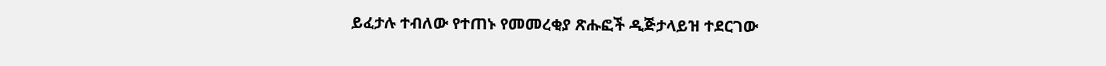ይፈታሉ ተብለው የተጠኑ የመመረቂያ ጽሑፎች ዲጅታላይዝ ተደርገው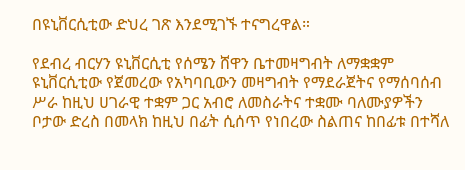በዩኒቨርሲቲው ድህረ ገጽ እንደሚገኙ ተናግረዋል።

የደብረ ብርሃን ዩኒቨርሲቲ የሰሜን ሸዋን ቤተመዛግብት ለማቋቋም ዩኒቨርሲቲው የጀመረው የአካባቢውን መዛግብት የማደራጀትና የማሰባሰብ ሥራ ከዚህ ሀገራዊ ተቋም ጋር አብሮ ለመስራትና ተቋሙ ባለሙያዎችን ቦታው ድረስ በመላክ ከዚህ በፊት ሲሰጥ የነበረው ስልጠና ከበፊቱ በተሻለ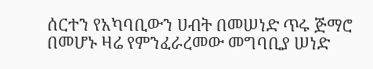ሰርተን የአካባቢውን ሀብት በመሠነድ ጥሩ ጅማሮ በመሆኑ ዛሬ የምንፈራረመው መግባቢያ ሠነድ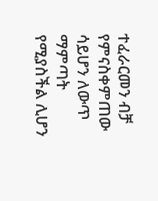ተፈራርመን ብቻ የምናስቀምጠው ሳይሆን ለውጥ ማምጣት የሚያስችል ሊሆን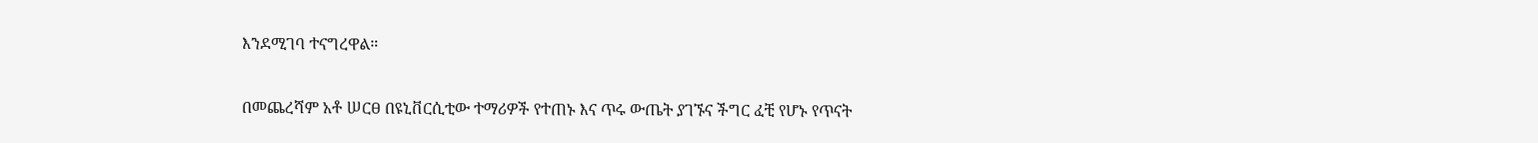እንደሚገባ ተናግረዋል።

በመጨረሻም አቶ ሠርፀ በዩኒቨርሲቲው ተማሪዎች የተጠኑ እና ጥሩ ውጤት ያገኙና ችግር ፈቺ የሆኑ የጥናት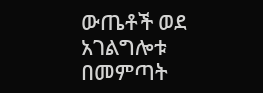ውጤቶች ወደ አገልግሎቱ በመምጣት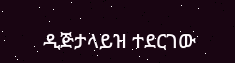ዲጅታላይዝ ተደርገው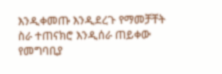እንዲቀመጡ እንዲደረጉ የማመቻቸት ስራ ተጠናክሮ እንዲሰራ ጠይቀው የመግባቢያ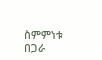ስምምነቱ በጋራ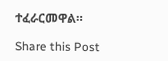ተፈራርመዋል።

Share this Post